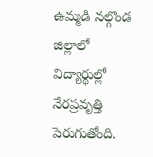ఉమ్మడి నల్గొండ జిల్లాలో విద్యార్థుల్లో నేరప్రవృత్తి పెరుగుతోంది.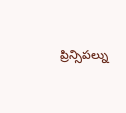ప్రిన్సిపల్ను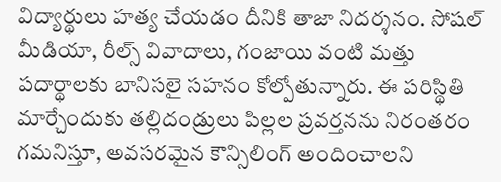విద్యార్థులు హత్య చేయడం దీనికి తాజా నిదర్శనం. సోషల్ మీడియా, రీల్స్ వివాదాలు, గంజాయి వంటి మత్తు పదార్థాలకు బానిసలై సహనం కోల్పోతున్నారు. ఈ పరిస్థితి మార్చేందుకు తల్లిదండ్రులు పిల్లల ప్రవర్తనను నిరంతరం గమనిస్తూ, అవసరమైన కౌన్సిలింగ్ అందించాలని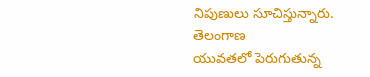నిపుణులు సూచిస్తున్నారు.
తెలంగాణ
యువతలో పెరుగుతున్న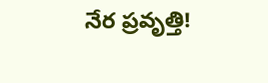నేర ప్రవృత్తి!